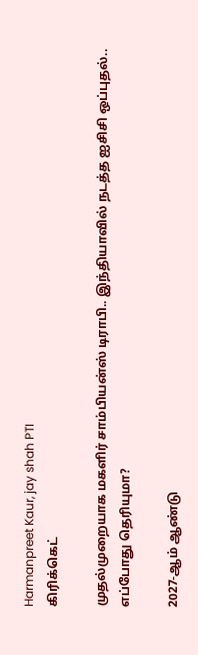Harmanpreet Kaur, jay shah PTI
கிரிக்கெட்

முதல்முறையாக மகளிர் சாம்பியன்ஸ் டிராபி.. இந்தியாவில் நடத்த ஐசிசி ஒப்புதல்.. எப்போது தெரியுமா?

2027-ஆம் ஆண்டு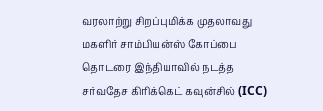வரலாற்று சிறப்புமிக்க முதலாவது மகளிர் சாம்பியன்ஸ் கோப்பை தொடரை இந்தியாவில் நடத்த சர்வதேச கிரிக்கெட் கவுன்சில் (ICC)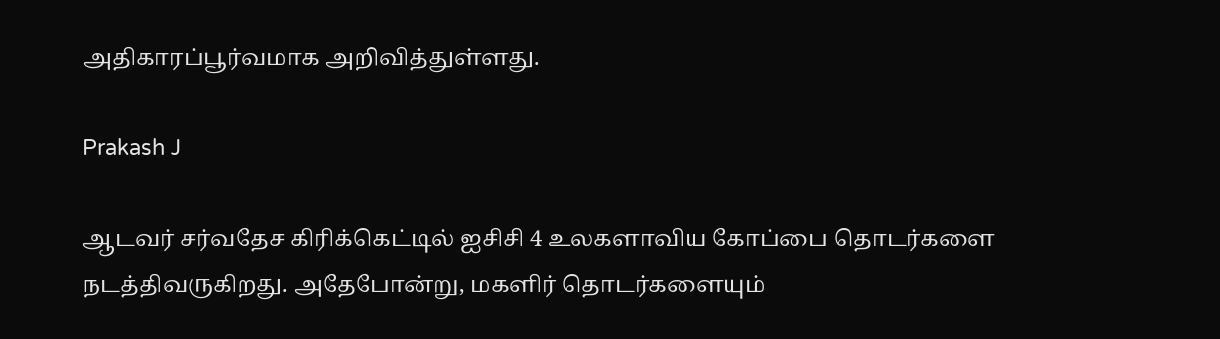அதிகாரப்பூர்வமாக அறிவித்துள்ளது.

Prakash J

ஆடவர் சர்வதேச கிரிக்கெட்டில் ஐசிசி 4 உலகளாவிய கோப்பை தொடர்களை நடத்திவருகிறது. அதேபோன்று, மகளிர் தொடர்களையும்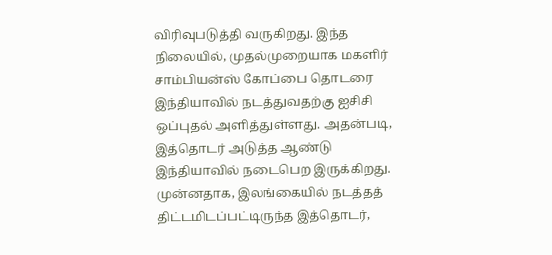விரிவுபடுத்தி வருகிறது. இந்த நிலையில், முதல்முறையாக மகளிர் சாம்பியன்ஸ் கோப்பை தொடரை இந்தியாவில் நடத்துவதற்கு ஐசிசி ஒப்புதல் அளித்துள்ளது. அதன்படி, இத்தொடர் அடுத்த ஆண்டு இந்தியாவில் நடைபெற இருக்கிறது. முன்னதாக, இலங்கையில் நடத்தத் திட்டமிடப்பட்டிருந்த இத்தொடர்,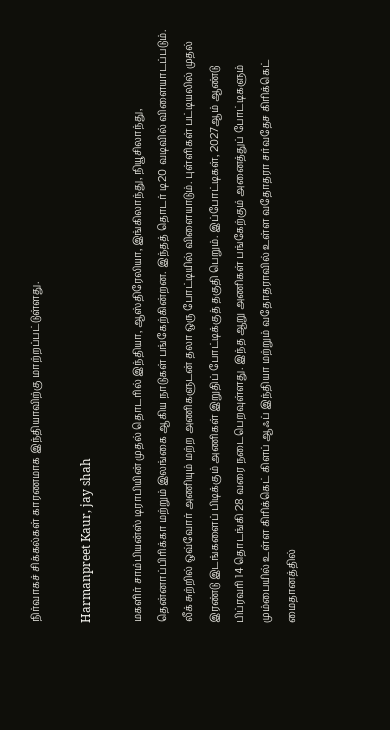நிர்வாகச் சிக்கல்கள் காரணமாக இந்தியாவிற்கு மாற்றப்பட்டுள்ளது.

Harmanpreet Kaur, jay shah

மகளிர் சாம்பியன்ஸ் டிராபியின் முதல் தொடரில் இந்தியா, ஆஸ்திரேலியா, இங்கிலாந்து, நியூசிலாந்து, தென்னாப்பிரிக்கா மற்றும் இலங்கை ஆகிய நாடுகள் பங்கேற்கின்றன. இந்தத் தொடர் டி20 வடிவில் விளையாடப்படும். லீக் சுற்றில் ஒவ்வோர் அணியும் மற்ற அணிகளுடன் தலா ஒரு போட்டியில் விளையாடும். புள்ளிகள் பட்டியலில் முதல் இரண்டு இடங்களைப் பிடிக்கும் அணிகள் இறுதிப் போட்டிக்குத் தகுதி பெறும். இப்போட்டிகள், 2027ஆம் ஆண்டு பிப்ரவரி 14 தொடங்கி 28 வரை நடைபெறவுள்ளது. இந்த ஆறு அணிகள் பங்கேற்கும் அனைத்துப் போட்டிகளும் மும்பையில் உள்ள கிரிக்கெட் கிளப் ஆஃப் இந்தியா மற்றும் வதோதராவில் உள்ள வதோதரா சர்வதேச கிரிக்கெட் மைதானத்தில்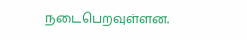நடைபெறவுள்ளன.